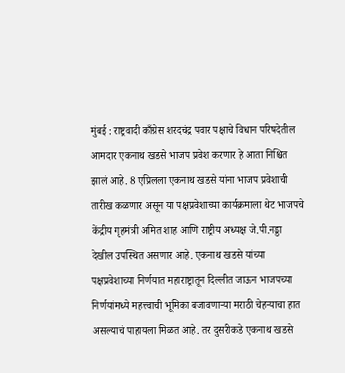मुंबई : राष्ट्रवादी काँग्रेस शरदचंद्र पवार पक्षाचे विधान परिषदेतील आमदार एकनाथ खडसे भाजप प्रवेश करणार हे आता निश्चित झालं आहे. 8 एप्रिलला एकनाथ खडसे यांना भाजप प्रवेशाची तारीख कळणार असून या पक्षप्रवेशाच्या कार्यक्रमाला थेट भाजपचे केंद्रीय गृहमंत्री अमित शाह आणि राष्ट्रीय अध्यक्ष जे.पी.नड्डा देखील उपस्थित असणार आहे. एकनाथ खडसे यांच्या पक्षप्रवेशाच्या निर्णयात महाराष्ट्रातून दिल्लीत जाऊन भाजपच्या निर्णयांमध्ये महत्त्वाची भूमिका बजावणाऱ्या मराठी चेहऱ्याचा हात असल्याचं पाहायला मिळत आहे. तर दुसरीकडे एकनाथ खडसे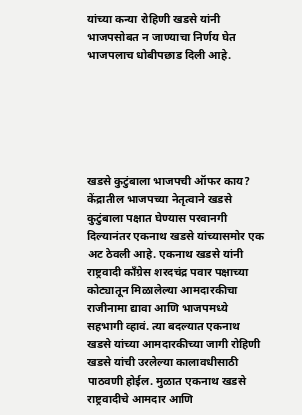यांच्या कन्या रोहिणी खडसे यांनी भाजपसोबत न जाण्याचा निर्णय घेत भाजपलाच धोबीपछाड दिली आहे.






खडसे कुटुंबाला भाजपची ऑफर काय?
केंद्रातील भाजपच्या नेतृत्वाने खडसे कुटुंबाला पक्षात घेण्यास परवानगी दिल्यानंतर एकनाथ खडसे यांच्यासमोर एक अट ठेवली आहे. एकनाथ खडसे यांनी राष्ट्रवादी काँग्रेस शरदचंद्र पवार पक्षाच्या कोट्यातून मिळालेल्या आमदारकीचा राजीनामा द्यावा आणि भाजपमध्ये सहभागी व्हावं. त्या बदल्यात एकनाथ खडसे यांच्या आमदारकीच्या जागी रोहिणी खडसे यांची उरलेल्या कालावधीसाठी पाठवणी होईल. मुळात एकनाथ खडसे राष्ट्रवादीचे आमदार आणि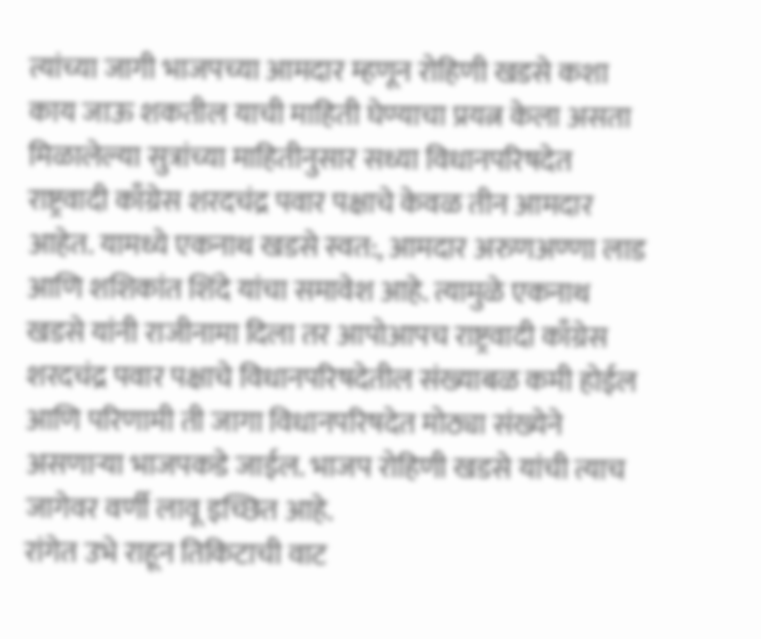त्यांच्या जागी भाजपच्या आमदार म्हणून रोहिणी खडसे कशा काय जाऊ शकतील याची माहिती घेण्याचा प्रयत्न केला असता मिळालेल्या सुत्रांच्या माहितीनुसार सध्या विधानपरिषदेत राष्ट्रवादी काँग्रेस शरदचंद्र पवार पक्षाचे केवळ तीन आमदार आहेत. यामध्ये एकनाथ खडसे स्वत:, आमदार अरुणअण्णा लाड आणि शशिकांत शिंदे यांचा समावेश आहे. त्यामुळे एकनाथ खडसे यांनी राजीनामा दिला तर आपोआपच राष्ट्रवादी काँग्रेस शरदचंद्र पवार पक्षाचे विधानपरिषदेतील संख्याबळ कमी होईल आणि परिणामी ती जागा विधानपरिषदेत मोठ्या संख्येने असणाऱ्या भाजपकडे जाईल. भाजप रोहिणी खडसे यांची त्याच जागेवर वर्णी लावू इच्छित आहे.
रांगेत उभे राहून तिकिटाची वाट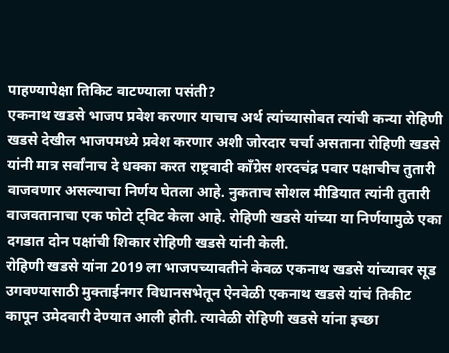पाहण्यापेक्षा तिकिट वाटण्याला पसंती?
एकनाथ खडसे भाजप प्रवेश करणार याचाच अर्थ त्यांच्यासोबत त्यांची कन्या रोहिणी खडसे देखील भाजपमध्ये प्रवेश करणार अशी जोरदार चर्चा असताना रोहिणी खडसे यांनी मात्र सर्वांनाच दे धक्का करत राष्ट्रवादी काँग्रेस शरदचंद्र पवार पक्षाचीच तुतारी वाजवणार असल्याचा निर्णय घेतला आहे. नुकताच सोशल मीडियात त्यांनी तुतारी वाजवतानाचा एक फोटो ट्विट केला आहे. रोहिणी खडसे यांच्या या निर्णयामुळे एका दगडात दोन पक्षांची शिकार रोहिणी खडसे यांनी केली.
रोहिणी खडसे यांना 2019 ला भाजपच्यावतीने केवळ एकनाथ खडसे यांच्यावर सूड उगवण्यासाठी मुक्ताईनगर विधानसभेतून ऐनवेळी एकनाथ खडसे यांचं तिकीट कापून उमेदवारी देण्यात आली होती. त्यावेळी रोहिणी खडसे यांना इच्छा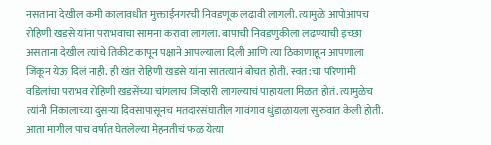नसताना देखील कमी कालावधीत मुक्ताईनगरची निवडणूक लढावी लागली. त्यामुळे आपोआपच रोहिणी खडसे यांना पराभवाचा सामना करावा लागला. बापाची निवडणुकीला लढण्याची इच्छा असताना देखील त्यांचे तिकीट कापून पक्षाने आपल्याला दिली आणि त्या ठिकाणाहून आपणाला जिंकून येऊ दिलं नाही. ही खंत रोहिणी खडसे यांना सातत्यानं बोचत होती. स्वत:चा परिणामी वडिलांचा पराभव रोहिणी खडसेंच्या चांगलाच जिव्हारी लागल्याचं पाहायला मिळत होतं. त्यामुळेच त्यांनी निकालाच्या दुसऱ्या दिवसापासूनच मतदारसंघातील गावंगाव धुंडाळायला सुरुवात केली होती.
आता मागील पाच वर्षात घेतलेल्या मेहनतीचं फळ येत्या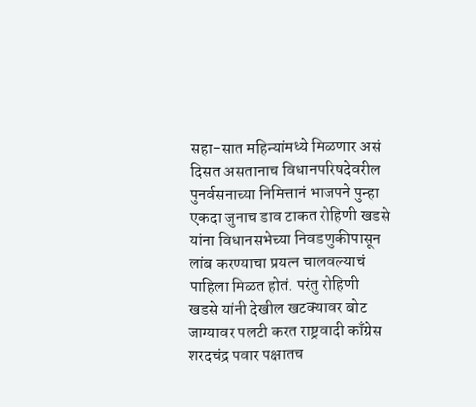सहा-सात महिन्यांमध्ये मिळणार असं दिसत असतानाच विधानपरिषदेवरील पुनर्वसनाच्या निमित्तानं भाजपने पुन्हा एकदा जुनाच डाव टाकत रोहिणी खडसे यांना विधानसभेच्या निवडणुकीपासून लांब करण्याचा प्रयत्न चालवल्याचं पाहिला मिळत होतं. परंतु रोहिणी खडसे यांनी देखील खटक्यावर बोट जाग्यावर पलटी करत राष्ट्रवादी काँग्रेस शरदचंद्र पवार पक्षातच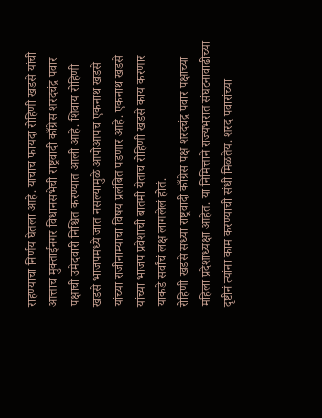राहण्याचा निर्णय घेतला आहे. याचाच फायदा रोहिणी खडसे यांची आत्ताच मुक्ताईनगर विधानसभेची राष्ट्रवादी काँग्रेस शरदचंद्र पवार पक्षाची उमेदवारी निश्चित करण्यात आली आहे. शिवाय रोहिणी खडसे भाजपमध्ये जात नसल्यामुळे आपोआपच एकनाथ खडसे यांच्या राजीनाम्याचा विषय प्रलंबित पडणार आहे. एकनाथ खडसे यांच्या भाजप प्रवेशाची बातमी येताच रोहिणी खडसे काय करणार याकडे सर्वांचं लक्ष लागलेलं होतं.
रोहिणी खडसे सध्या राष्ट्रवादी काँग्रेस पक्ष शरदचंद्र पवार पक्षाच्या महिला प्रदेशाध्यक्षा आहेत. या निमित्ताने राज्यभरात संघटनावाढीच्या दृष्टीनं त्यांना काम करण्याची संधी मिळतेय. शरद पवारांच्या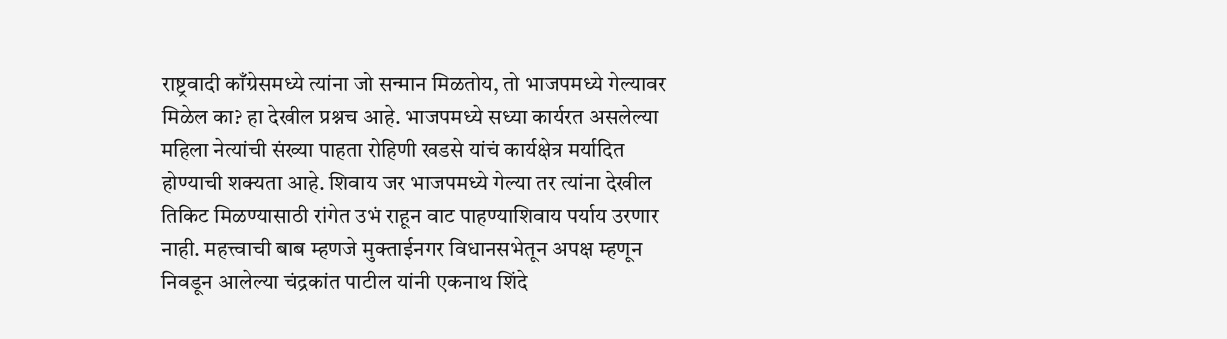राष्ट्रवादी काँग्रेसमध्ये त्यांना जो सन्मान मिळतोय, तो भाजपमध्ये गेल्यावर मिळेल का? हा देखील प्रश्नच आहे. भाजपमध्ये सध्या कार्यरत असलेल्या महिला नेत्यांची संख्या पाहता रोहिणी खडसे यांचं कार्यक्षेत्र मर्यादित होण्याची शक्यता आहे. शिवाय जर भाजपमध्ये गेल्या तर त्यांना देखील तिकिट मिळण्यासाठी रांगेत उभं राहून वाट पाहण्याशिवाय पर्याय उरणार नाही. महत्त्वाची बाब म्हणजे मुक्ताईनगर विधानसभेतून अपक्ष म्हणून निवडून आलेल्या चंद्रकांत पाटील यांनी एकनाथ शिंदे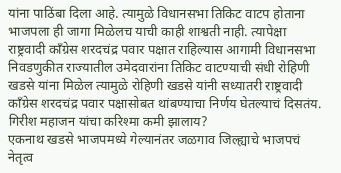यांना पाठिंबा दिला आहे. त्यामुळे विधानसभा तिकिट वाटप होताना भाजपला ही जागा मिळेलच याची काही शाश्वती नाही. त्यापेक्षा राष्ट्रवादी काँग्रेस शरदचंद्र पवार पक्षात राहिल्यास आगामी विधानसभा निवडणुकीत राज्यातील उमेदवारांना तिकिट वाटण्याची संधी रोहिणी खडसे यांना मिळेल त्यामुळे रोहिणी खडसे यांनी सध्यातरी राष्ट्रवादी काँग्रेस शरदचंद्र पवार पक्षासोबत थांबण्याचा निर्णय घेतल्याचं दिसतंय.
गिरीश महाजन यांचा करिश्मा कमी झालाय?
एकनाथ खडसे भाजपमध्ये गेल्यानंतर जळगाव जिल्ह्याचे भाजपचं नेतृत्व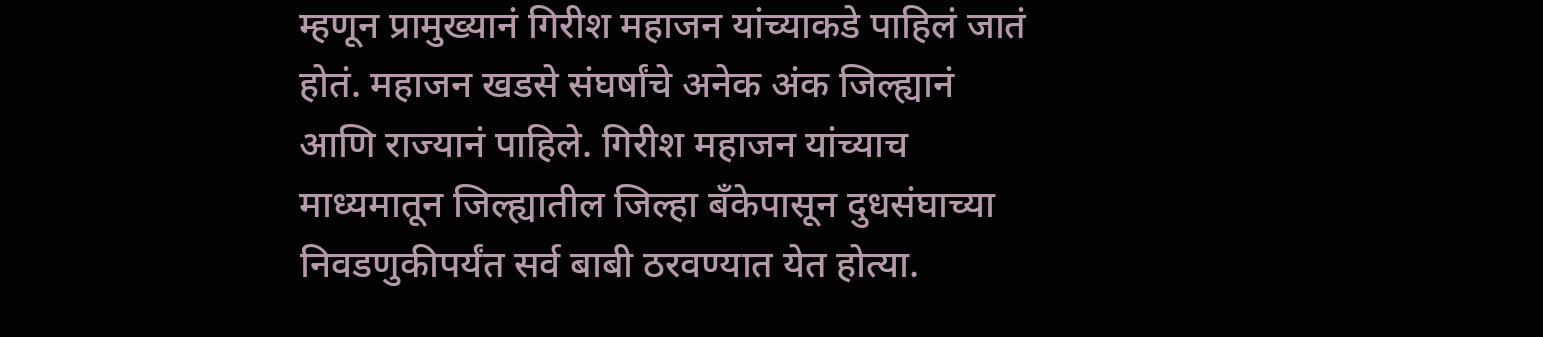म्हणून प्रामुख्यानं गिरीश महाजन यांच्याकडे पाहिलं जातं होतं. महाजन खडसे संघर्षांचे अनेक अंक जिल्ह्यानं आणि राज्यानं पाहिले. गिरीश महाजन यांच्याच माध्यमातून जिल्ह्यातील जिल्हा बँकेपासून दुधसंघाच्या निवडणुकीपर्यंत सर्व बाबी ठरवण्यात येत होत्या.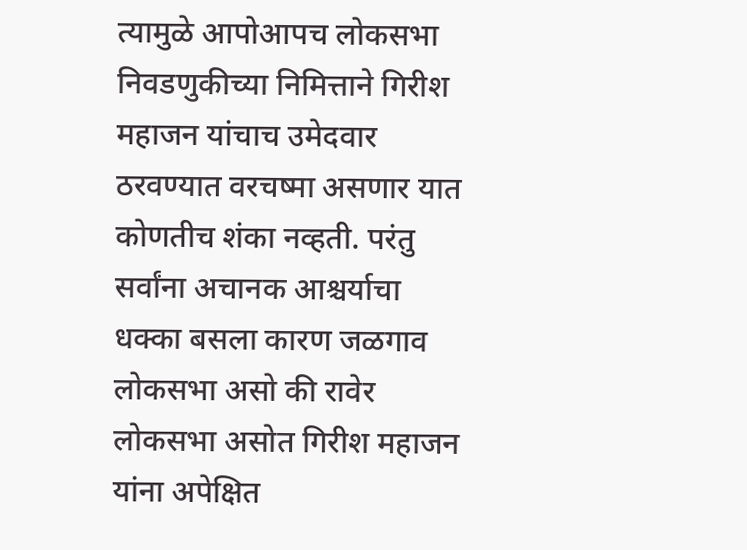त्यामुळे आपोआपच लोकसभा निवडणुकीच्या निमित्ताने गिरीश महाजन यांचाच उमेदवार ठरवण्यात वरचष्मा असणार यात कोणतीच शंका नव्हती. परंतु सर्वांना अचानक आश्चर्याचा धक्का बसला कारण जळगाव लोकसभा असो की रावेर लोकसभा असोत गिरीश महाजन यांना अपेक्षित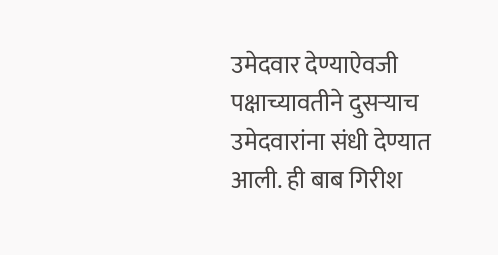उमेदवार देण्याऐवजी पक्षाच्यावतीने दुसऱ्याच उमेदवारांना संधी देण्यात आली. ही बाब गिरीश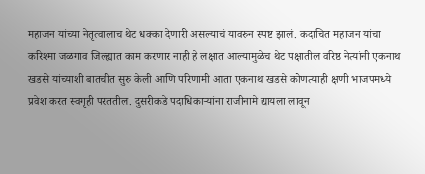महाजन यांच्या नेतृत्वालाच थेट धक्का देणारी असल्याचं यावरुन स्पष्ट झालं. कदाचित महाजन यांचा करिश्मा जळगाव जिल्ह्यात काम करणार नाही हे लक्षात आल्यामुळेच थेट पक्षातील वरिष्ठ नेत्यांनी एकनाथ खडसे यांच्याशी बातचीत सुरु केली आणि परिणामी आता एकनाथ खडसे कोणत्याही क्षणी भाजपमध्ये प्रवेश करत स्वगृही परततील. दुसरीकडे पदाधिकाऱ्यांना राजीनामे द्यायला लावून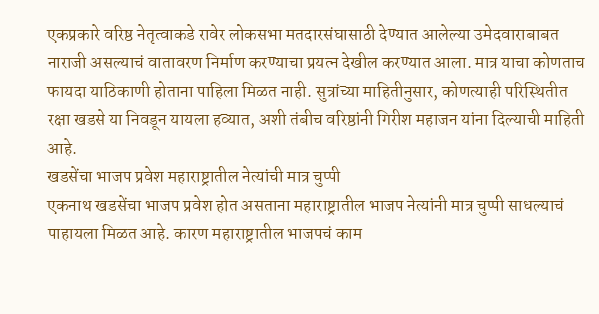एकप्रकारे वरिष्ठ नेतृत्वाकडे रावेर लोकसभा मतदारसंघासाठी देण्यात आलेल्या उमेदवाराबाबत नाराजी असल्याचं वातावरण निर्माण करण्याचा प्रयत्न देखील करण्यात आला. मात्र याचा कोणताच फायदा याठिकाणी होताना पाहिला मिळत नाही. सुत्रांच्या माहितीनुसार, कोणत्याही परिस्थितीत रक्षा खडसे या निवडून यायला हव्यात, अशी तंबीच वरिष्ठांनी गिरीश महाजन यांना दिल्याची माहिती आहे.
खडसेंचा भाजप प्रवेश महाराष्ट्रातील नेत्यांची मात्र चुप्पी
एकनाथ खडसेंचा भाजप प्रवेश होत असताना महाराष्ट्रातील भाजप नेत्यांनी मात्र चुप्पी साधल्याचं पाहायला मिळत आहे. कारण महाराष्ट्रातील भाजपचं काम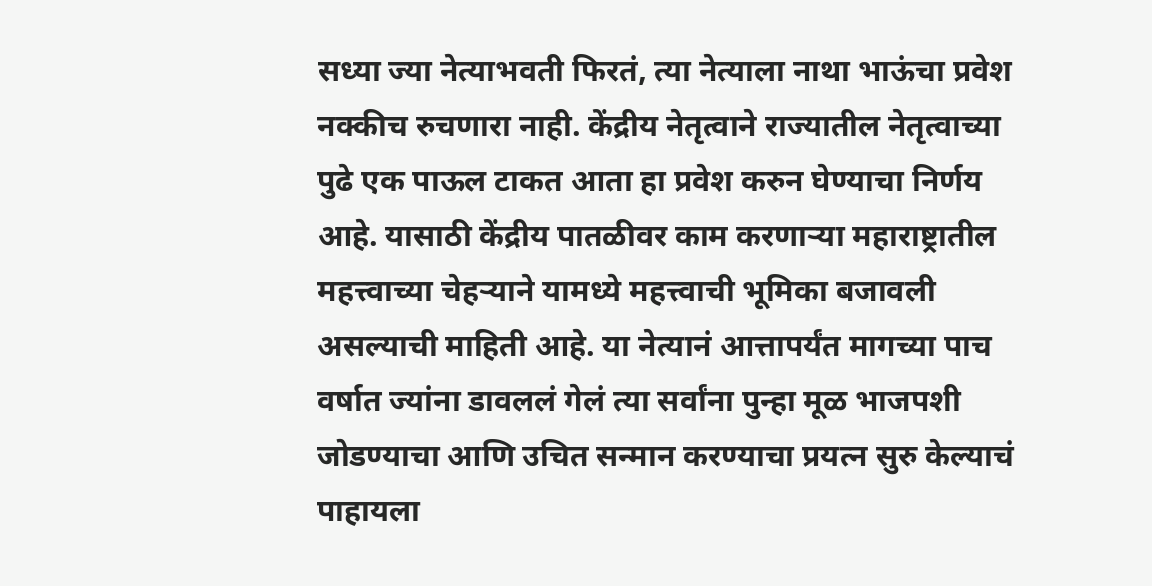सध्या ज्या नेत्याभवती फिरतं, त्या नेत्याला नाथा भाऊंचा प्रवेश नक्कीच रुचणारा नाही. केंद्रीय नेतृत्वाने राज्यातील नेतृत्वाच्या पुढे एक पाऊल टाकत आता हा प्रवेश करुन घेण्याचा निर्णय आहे. यासाठी केंद्रीय पातळीवर काम करणाऱ्या महाराष्ट्रातील महत्त्वाच्या चेहऱ्याने यामध्ये महत्त्वाची भूमिका बजावली असल्याची माहिती आहे. या नेत्यानं आत्तापर्यंत मागच्या पाच वर्षात ज्यांना डावललं गेलं त्या सर्वांना पुन्हा मूळ भाजपशी जोडण्याचा आणि उचित सन्मान करण्याचा प्रयत्न सुरु केल्याचं पाहायला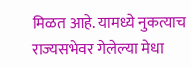मिळत आहे. यामध्ये नुकत्याच राज्यसभेवर गेलेल्या मेधा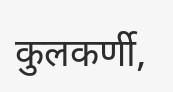कुलकर्णी,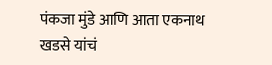पंकजा मुंडे आणि आता एकनाथ खडसे यांचं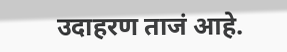उदाहरण ताजं आहे.